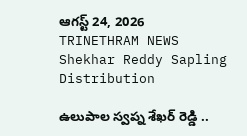ఆగస్ట్ 24, 2026
TRINETHRAM NEWS
Shekhar Reddy Sapling Distribution

ఉలుపాల స్వప్న శేఖర్ రెడ్డి ..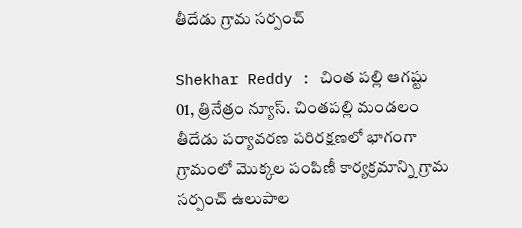తీదేడు గ్రామ సర్పంచ్

Shekhar Reddy : చింత పల్లి ఆగష్టు 01, త్రినేత్రం న్యూస్. చింతపల్లి మండలం తీదేడు పర్యావరణ పరిరక్షణలో భాగంగా గ్రామంలో మొక్కల పంపిణీ కార్యక్రమాన్ని గ్రామ సర్పంచ్ ఉలుపాల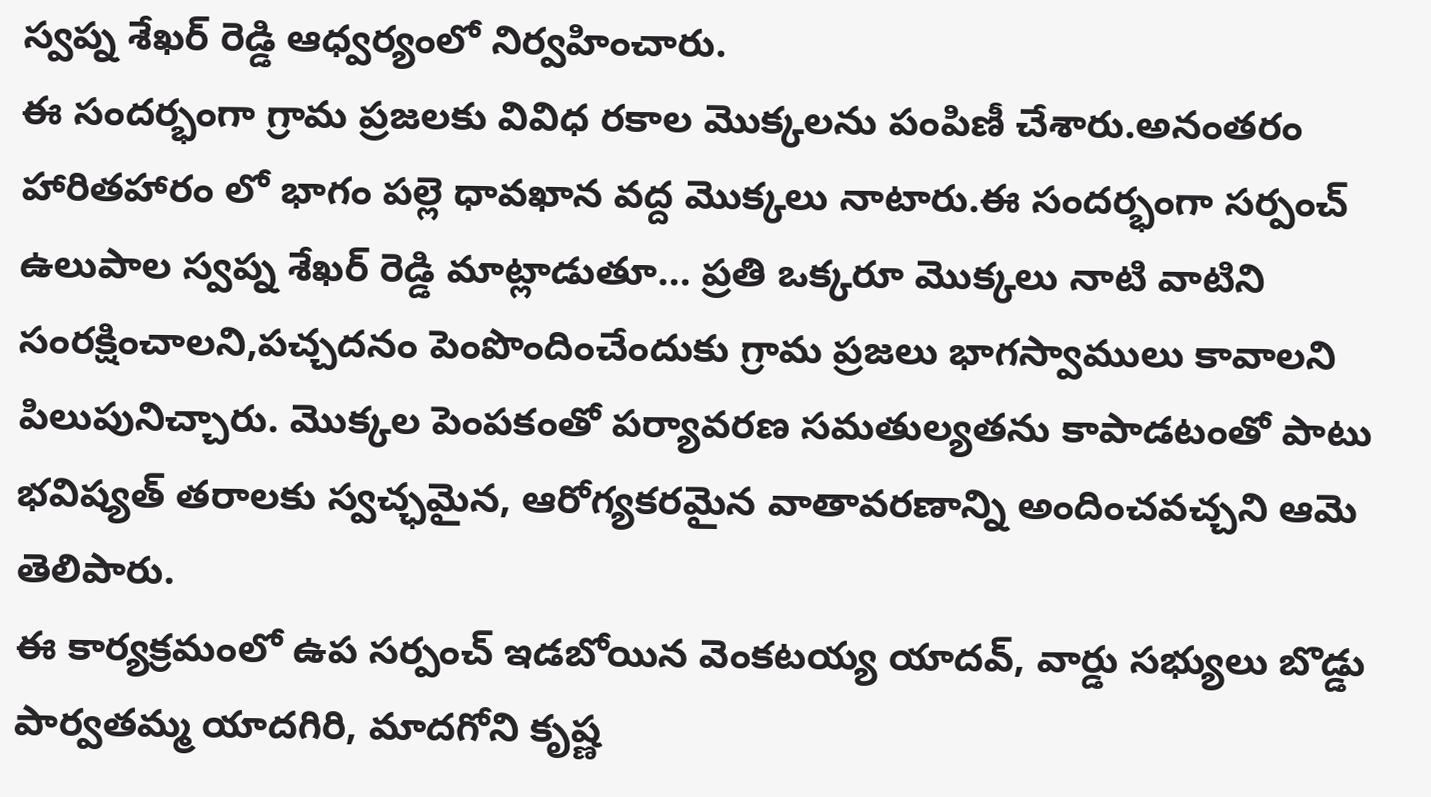స్వప్న శేఖర్ రెడ్డి ఆధ్వర్యంలో నిర్వహించారు.
ఈ సందర్భంగా గ్రామ ప్రజలకు వివిధ రకాల మొక్కలను పంపిణీ చేశారు.అనంతరం హారితహారం లో భాగం పల్లె ధావఖాన వద్ద మొక్కలు నాటారు.ఈ సందర్భంగా సర్పంచ్ ఉలుపాల స్వప్న శేఖర్ రెడ్డి మాట్లాడుతూ… ప్రతి ఒక్కరూ మొక్కలు నాటి వాటిని సంరక్షించాలని,పచ్చదనం పెంపొందించేందుకు గ్రామ ప్రజలు భాగస్వాములు కావాలని పిలుపునిచ్చారు. మొక్కల పెంపకంతో పర్యావరణ సమతుల్యతను కాపాడటంతో పాటు భవిష్యత్ తరాలకు స్వచ్ఛమైన, ఆరోగ్యకరమైన వాతావరణాన్ని అందించవచ్చని ఆమె తెలిపారు.
ఈ కార్యక్రమంలో ఉప సర్పంచ్ ఇడబోయిన వెంకటయ్య యాదవ్, వార్డు సభ్యులు బొడ్డు పార్వతమ్మ యాదగిరి, మాదగోని కృష్ణ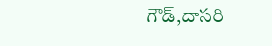గౌడ్,దాసరి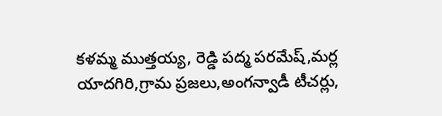కళమ్మ ముత్తయ్య, రెడ్డి పద్మ పరమేష్,మర్ల యాదగిరి,గ్రామ ప్రజలు,అంగన్వాడీ టీచర్లు,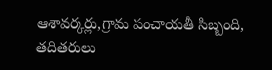ఆశావర్కర్లు,గ్రామ పంచాయతీ సిబ్బంది, తదితరులు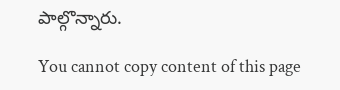పాల్గొన్నారు.

You cannot copy content of this page